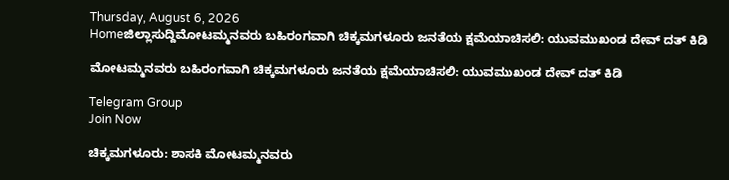Thursday, August 6, 2026
Homeಜಿಲ್ಲಾಸುದ್ದಿಮೋಟಮ್ಮನವರು ಬಹಿರಂಗವಾಗಿ ಚಿಕ್ಕಮಗಳೂರು ಜನತೆಯ ಕ್ಷಮೆಯಾಚಿಸಲಿ: ಯುವಮುಖಂಡ ದೇವ್ ದತ್ ಕಿಡಿ

ಮೋಟಮ್ಮನವರು ಬಹಿರಂಗವಾಗಿ ಚಿಕ್ಕಮಗಳೂರು ಜನತೆಯ ಕ್ಷಮೆಯಾಚಿಸಲಿ: ಯುವಮುಖಂಡ ದೇವ್ ದತ್ ಕಿಡಿ

Telegram Group
Join Now

ಚಿಕ್ಕಮಗಳೂರು: ಶಾಸಕಿ ಮೋಟಮ್ಮನವರು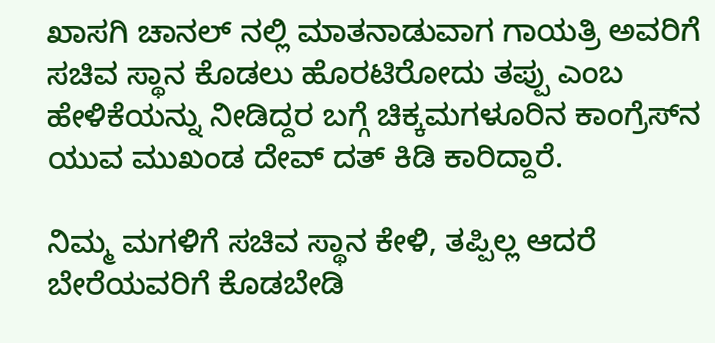ಖಾಸಗಿ ಚಾನಲ್‌ ನಲ್ಲಿ ಮಾತನಾಡುವಾಗ ಗಾಯತ್ರಿ ಅವರಿಗೆ ಸಚಿವ ಸ್ಥಾನ ಕೊಡಲು ಹೊರಟಿರೋದು ತಪ್ಪು ಎಂಬ ಹೇಳಿಕೆಯನ್ನು ನೀಡಿದ್ದರ ಬಗ್ಗೆ ಚಿಕ್ಕಮಗಳೂರಿನ ಕಾಂಗ್ರೆಸ್‌ನ ಯುವ ಮುಖಂಡ ದೇವ್ ದತ್ ಕಿಡಿ ಕಾರಿದ್ದಾರೆ.

ನಿಮ್ಮ ಮಗಳಿಗೆ ಸಚಿವ ಸ್ಥಾನ ಕೇಳಿ, ತಪ್ಪಿಲ್ಲ ಆದರೆ  ಬೇರೆಯವರಿಗೆ ಕೊಡಬೇಡಿ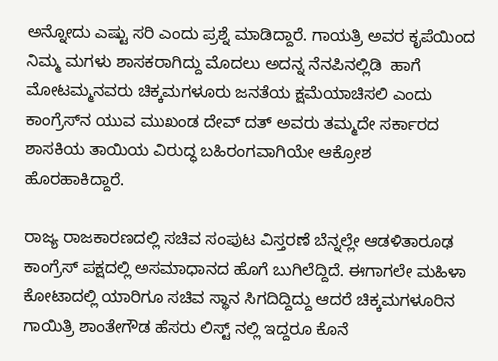ಅನ್ನೋದು ಎಷ್ಟು ಸರಿ ಎಂದು ಪ್ರಶ್ನೆ ಮಾಡಿದ್ದಾರೆ. ಗಾಯತ್ರಿ ಅವರ ಕೃಪೆಯಿಂದ ನಿಮ್ಮ ಮಗಳು ಶಾಸಕರಾಗಿದ್ದು ಮೊದಲು ಅದನ್ನ ನೆನಪಿನಲ್ಲಿಡಿ  ಹಾಗೆ ಮೋಟಮ್ಮನವರು ಚಿಕ್ಕಮಗಳೂರು ಜನತೆಯ ಕ್ಷಮೆಯಾಚಿಸಲಿ ಎಂದು  ಕಾಂಗ್ರೆಸ್‌ನ ಯುವ ಮುಖಂಡ ದೇವ್ ದತ್ ಅವರು ತಮ್ಮದೇ ಸರ್ಕಾರದ ಶಾಸಕಿಯ ತಾಯಿಯ ವಿರುದ್ಧ ಬಹಿರಂಗವಾಗಿಯೇ ಆಕ್ರೋಶ ಹೊರಹಾಕಿದ್ದಾರೆ.

ರಾಜ್ಯ ರಾಜಕಾರಣದಲ್ಲಿ ಸಚಿವ ಸಂಪುಟ ವಿಸ್ತರಣೆ ಬೆನ್ನಲ್ಲೇ ಆಡಳಿತಾರೂಢ ಕಾಂಗ್ರೆಸ್ ಪಕ್ಷದಲ್ಲಿ ಅಸಮಾಧಾನದ ಹೊಗೆ ಬುಗಿಲೆದ್ದಿದೆ. ಈಗಾಗಲೇ ಮಹಿಳಾ ಕೋಟಾದಲ್ಲಿ ಯಾರಿಗೂ ಸಚಿವ ಸ್ಥಾನ ಸಿಗದಿದ್ದಿದ್ದು ಆದರೆ ಚಿಕ್ಕಮಗಳೂರಿನ ಗಾಯಿತ್ರಿ ಶಾಂತೇಗೌಡ ಹೆಸರು ಲಿಸ್ಟ್‌ ನಲ್ಲಿ ಇದ್ದರೂ ಕೊನೆ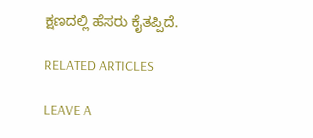ಕ್ಷಣದಲ್ಲಿ ಹೆಸರು ಕೈತಪ್ಪಿದೆ.

RELATED ARTICLES

LEAVE A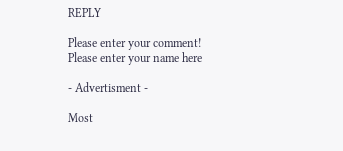REPLY

Please enter your comment!
Please enter your name here

- Advertisment -

Most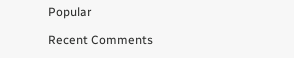Popular

Recent Comments